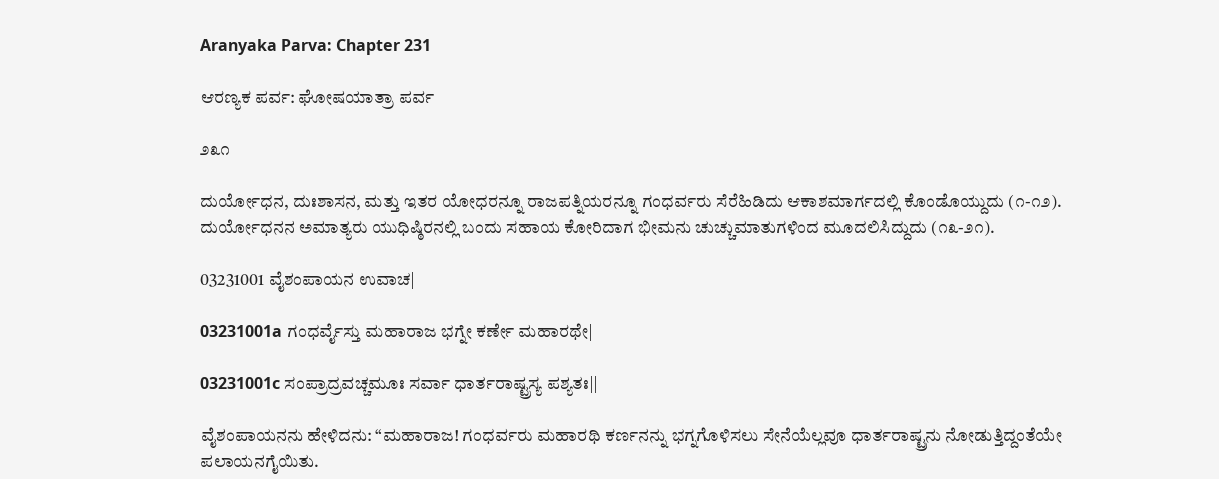Aranyaka Parva: Chapter 231

ಆರಣ್ಯಕ ಪರ್ವ: ಘೋಷಯಾತ್ರಾ ಪರ್ವ

೨೩೧

ದುರ್ಯೋಧನ, ದುಃಶಾಸನ, ಮತ್ತು ಇತರ ಯೋಧರನ್ನೂ ರಾಜಪತ್ನಿಯರನ್ನೂ ಗಂಧರ್ವರು ಸೆರೆಹಿಡಿದು ಆಕಾಶಮಾರ್ಗದಲ್ಲಿ ಕೊಂಡೊಯ್ದುದು (೧-೧೨). ದುರ್ಯೋಧನನ ಅಮಾತ್ಯರು ಯುಧಿಷ್ಠಿರನಲ್ಲಿ ಬಂದು ಸಹಾಯ ಕೋರಿದಾಗ ಭೀಮನು ಚುಚ್ಚುಮಾತುಗಳಿಂದ ಮೂದಲಿಸಿದ್ದುದು (೧೩-೨೧).

03231001 ವೈಶಂಪಾಯನ ಉವಾಚ|

03231001a ಗಂಧರ್ವೈಸ್ತು ಮಹಾರಾಜ ಭಗ್ನೇ ಕರ್ಣೇ ಮಹಾರಥೇ|

03231001c ಸಂಪ್ರಾದ್ರವಚ್ಚಮೂಃ ಸರ್ವಾ ಧಾರ್ತರಾಷ್ಟ್ರಸ್ಯ ಪಶ್ಯತಃ||

ವೈಶಂಪಾಯನನು ಹೇಳಿದನು: “ಮಹಾರಾಜ! ಗಂಧರ್ವರು ಮಹಾರಥಿ ಕರ್ಣನನ್ನು ಭಗ್ನಗೊಳಿಸಲು ಸೇನೆಯೆಲ್ಲವೂ ಧಾರ್ತರಾಷ್ಟ್ರನು ನೋಡುತ್ತಿದ್ದಂತೆಯೇ ಪಲಾಯನಗೈಯಿತು.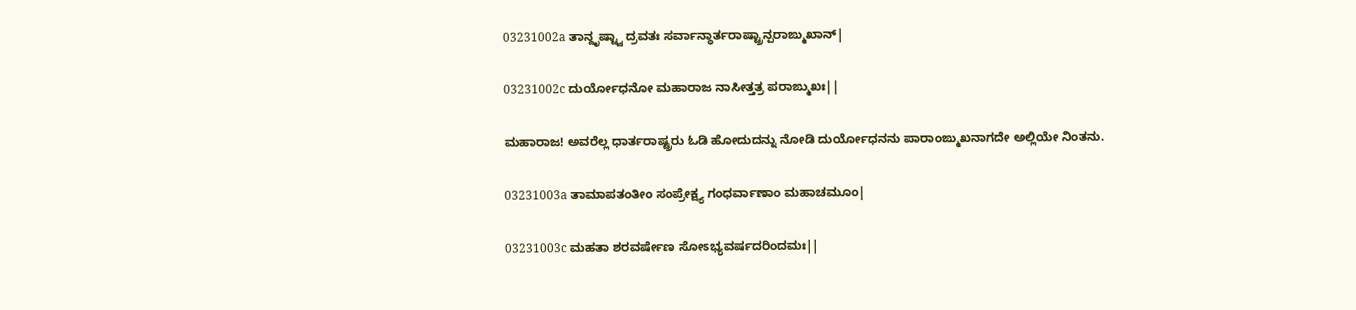03231002a ತಾನ್ದೃಷ್ಟ್ವಾ ದ್ರವತಃ ಸರ್ವಾನ್ಧಾರ್ತರಾಷ್ಟ್ರಾನ್ಪರಾಙ್ಮುಖಾನ್|

03231002c ದುರ್ಯೋಧನೋ ಮಹಾರಾಜ ನಾಸೀತ್ತತ್ರ ಪರಾಙ್ಮುಖಃ||

ಮಹಾರಾಜ! ಅವರೆಲ್ಲ ಧಾರ್ತರಾಷ್ಟ್ರರು ಓಡಿ ಹೋದುದನ್ನು ನೋಡಿ ದುರ್ಯೋಧನನು ಪಾರಾಂಙ್ಮುಖನಾಗದೇ ಅಲ್ಲಿಯೇ ನಿಂತನು.

03231003a ತಾಮಾಪತಂತೀಂ ಸಂಪ್ರೇಕ್ಷ್ಯ ಗಂಧರ್ವಾಣಾಂ ಮಹಾಚಮೂಂ|

03231003c ಮಹತಾ ಶರವರ್ಷೇಣ ಸೋಽಭ್ಯವರ್ಷದರಿಂದಮಃ||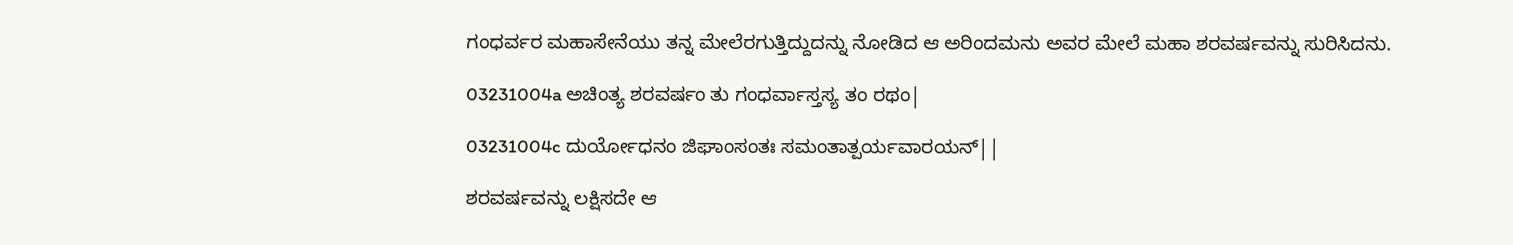ಗಂಧರ್ವರ ಮಹಾಸೇನೆಯು ತನ್ನ ಮೇಲೆರಗುತ್ತಿದ್ದುದನ್ನು ನೋಡಿದ ಆ ಅರಿಂದಮನು ಅವರ ಮೇಲೆ ಮಹಾ ಶರವರ್ಷವನ್ನು ಸುರಿಸಿದನು.

03231004a ಅಚಿಂತ್ಯ ಶರವರ್ಷಂ ತು ಗಂಧರ್ವಾಸ್ತಸ್ಯ ತಂ ರಥಂ|

03231004c ದುರ್ಯೋಧನಂ ಜಿಘಾಂಸಂತಃ ಸಮಂತಾತ್ಪರ್ಯವಾರಯನ್||

ಶರವರ್ಷವನ್ನು ಲಕ್ಷಿಸದೇ ಆ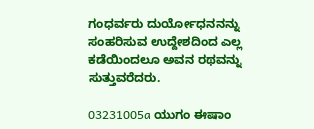ಗಂಧರ್ವರು ದುರ್ಯೋಧನನನ್ನು ಸಂಹರಿಸುವ ಉದ್ದೇಶದಿಂದ ಎಲ್ಲ ಕಡೆಯಿಂದಲೂ ಅವನ ರಥವನ್ನು ಸುತ್ತುವರೆದರು.

03231005a ಯುಗಂ ಈಷಾಂ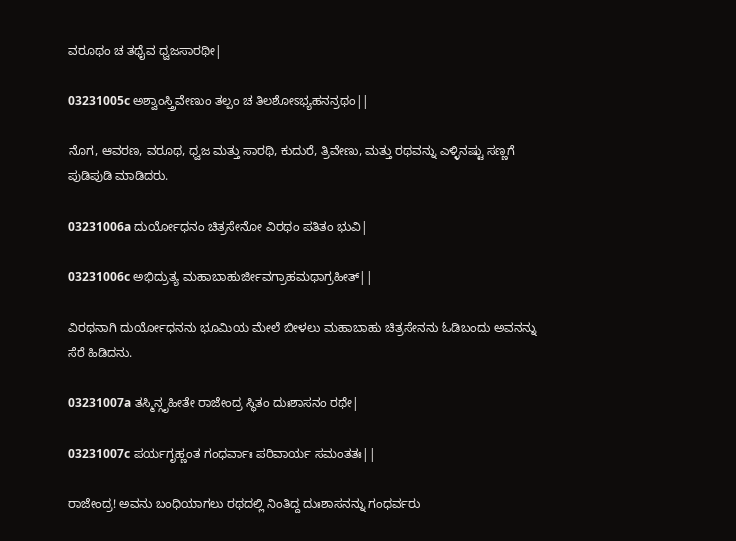ವರೂಥಂ ಚ ತಥೈವ ಧ್ವಜಸಾರಥೀ|

03231005c ಅಶ್ವಾಂಸ್ತ್ರಿವೇಣುಂ ತಲ್ಪಂ ಚ ತಿಲಶೋಽಭ್ಯಹನನ್ರಥಂ||

ನೊಗ, ಆವರಣ, ವರೂಥ, ಧ್ವಜ ಮತ್ತು ಸಾರಥಿ, ಕುದುರೆ, ತ್ರಿವೇಣು, ಮತ್ತು ರಥವನ್ನು ಎಳ್ಳಿನಷ್ಟು ಸಣ್ಣಗೆ ಪುಡಿಪುಡಿ ಮಾಡಿದರು.

03231006a ದುರ್ಯೋಧನಂ ಚಿತ್ರಸೇನೋ ವಿರಥಂ ಪತಿತಂ ಭುವಿ|

03231006c ಅಭಿದ್ರುತ್ಯ ಮಹಾಬಾಹುರ್ಜೀವಗ್ರಾಹಮಥಾಗ್ರಹೀತ್||

ವಿರಥನಾಗಿ ದುರ್ಯೋಧನನು ಭೂಮಿಯ ಮೇಲೆ ಬೀಳಲು ಮಹಾಬಾಹು ಚಿತ್ರಸೇನನು ಓಡಿಬಂದು ಅವನನ್ನು ಸೆರೆ ಹಿಡಿದನು.

03231007a ತಸ್ಮಿನ್ಗೃಹೀತೇ ರಾಜೇಂದ್ರ ಸ್ಥಿತಂ ದುಃಶಾಸನಂ ರಥೇ|

03231007c ಪರ್ಯಗೃಹ್ಣಂತ ಗಂಧರ್ವಾಃ ಪರಿವಾರ್ಯ ಸಮಂತತಃ||

ರಾಜೇಂದ್ರ! ಅವನು ಬಂಧಿಯಾಗಲು ರಥದಲ್ಲಿ ನಿಂತಿದ್ದ ದುಃಶಾಸನನ್ನು ಗಂಧರ್ವರು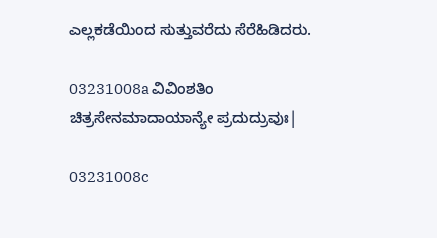ಎಲ್ಲಕಡೆಯಿಂದ ಸುತ್ತುವರೆದು ಸೆರೆಹಿಡಿದರು.

03231008a ವಿವಿಂಶತಿಂ ಚಿತ್ರಸೇನಮಾದಾಯಾನ್ಯೇ ಪ್ರದುದ್ರುವುಃ|

03231008c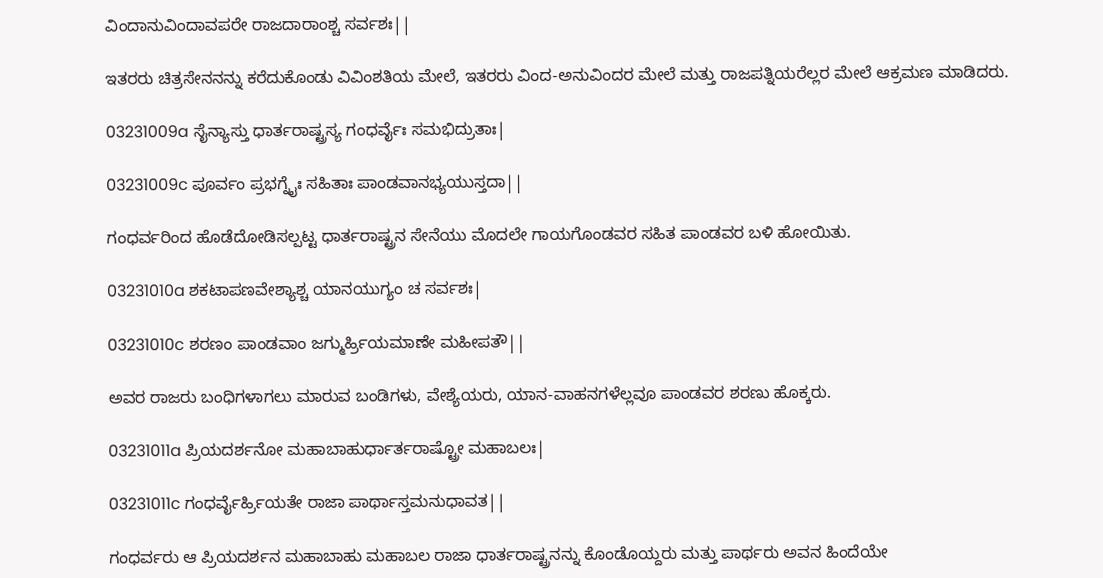ವಿಂದಾನುವಿಂದಾವಪರೇ ರಾಜದಾರಾಂಶ್ಚ ಸರ್ವಶಃ||

ಇತರರು ಚಿತ್ರಸೇನನನ್ನು ಕರೆದುಕೊಂಡು ವಿವಿಂಶತಿಯ ಮೇಲೆ, ಇತರರು ವಿಂದ-ಅನುವಿಂದರ ಮೇಲೆ ಮತ್ತು ರಾಜಪತ್ನಿಯರೆಲ್ಲರ ಮೇಲೆ ಆಕ್ರಮಣ ಮಾಡಿದರು.

03231009a ಸೈನ್ಯಾಸ್ತು ಧಾರ್ತರಾಷ್ಟ್ರಸ್ಯ ಗಂಧರ್ವೈಃ ಸಮಭಿದ್ರುತಾಃ|

03231009c ಪೂರ್ವಂ ಪ್ರಭಗ್ನೈಃ ಸಹಿತಾಃ ಪಾಂಡವಾನಭ್ಯಯುಸ್ತದಾ||

ಗಂಧರ್ವರಿಂದ ಹೊಡೆದೋಡಿಸಲ್ಪಟ್ಟ ಧಾರ್ತರಾಷ್ಟ್ರನ ಸೇನೆಯು ಮೊದಲೇ ಗಾಯಗೊಂಡವರ ಸಹಿತ ಪಾಂಡವರ ಬಳಿ ಹೋಯಿತು.

03231010a ಶಕಟಾಪಣವೇಶ್ಯಾಶ್ಚ ಯಾನಯುಗ್ಯಂ ಚ ಸರ್ವಶಃ|

03231010c ಶರಣಂ ಪಾಂಡವಾಂ ಜಗ್ಮುರ್ಹ್ರಿಯಮಾಣೇ ಮಹೀಪತೌ||

ಅವರ ರಾಜರು ಬಂಧಿಗಳಾಗಲು ಮಾರುವ ಬಂಡಿಗಳು, ವೇಶ್ಯೆಯರು, ಯಾನ-ವಾಹನಗಳೆಲ್ಲವೂ ಪಾಂಡವರ ಶರಣು ಹೊಕ್ಕರು.

03231011a ಪ್ರಿಯದರ್ಶನೋ ಮಹಾಬಾಹುರ್ಧಾರ್ತರಾಷ್ಟ್ರೋ ಮಹಾಬಲಃ|

03231011c ಗಂಧರ್ವೈರ್ಹ್ರಿಯತೇ ರಾಜಾ ಪಾರ್ಥಾಸ್ತಮನುಧಾವತ||

ಗಂಧರ್ವರು ಆ ಪ್ರಿಯದರ್ಶನ ಮಹಾಬಾಹು ಮಹಾಬಲ ರಾಜಾ ಧಾರ್ತರಾಷ್ಟ್ರನನ್ನು ಕೊಂಡೊಯ್ದರು ಮತ್ತು ಪಾರ್ಥರು ಅವನ ಹಿಂದೆಯೇ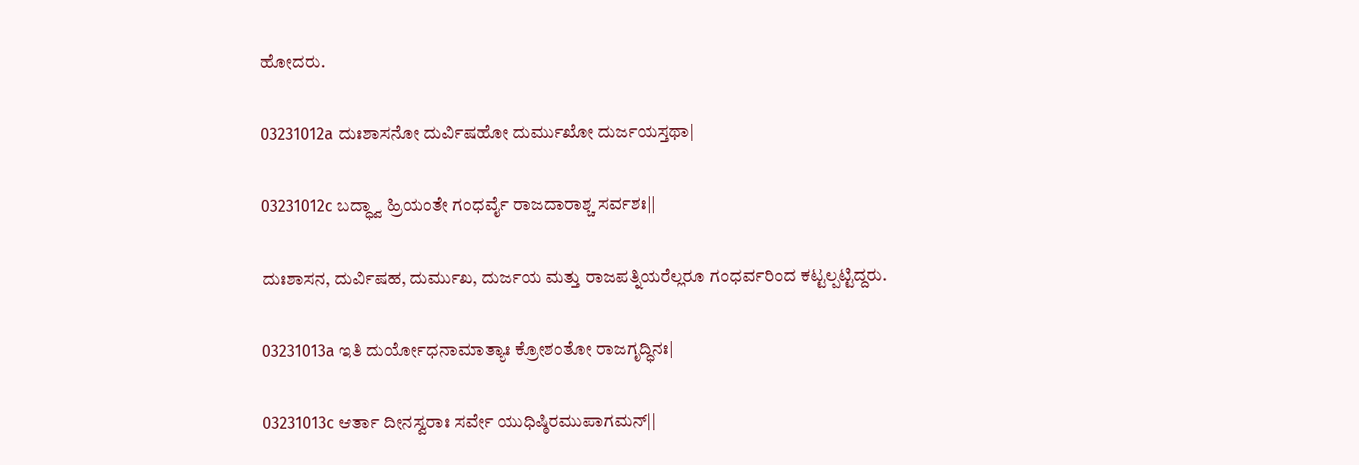ಹೋದರು.

03231012a ದುಃಶಾಸನೋ ದುರ್ವಿಷಹೋ ದುರ್ಮುಖೋ ದುರ್ಜಯಸ್ತಥಾ|

03231012c ಬದ್ಧ್ವಾ ಹ್ರಿಯಂತೇ ಗಂಧರ್ವೈ ರಾಜದಾರಾಶ್ಚ ಸರ್ವಶಃ||

ದುಃಶಾಸನ, ದುರ್ವಿಷಹ, ದುರ್ಮುಖ, ದುರ್ಜಯ ಮತ್ತು ರಾಜಪತ್ನಿಯರೆಲ್ಲರೂ ಗಂಧರ್ವರಿಂದ ಕಟ್ಟಲ್ಪಟ್ಟಿದ್ದರು.

03231013a ಇತಿ ದುರ್ಯೋಧನಾಮಾತ್ಯಾಃ ಕ್ರೋಶಂತೋ ರಾಜಗೃದ್ಧಿನಃ|

03231013c ಆರ್ತಾ ದೀನಸ್ವರಾಃ ಸರ್ವೇ ಯುಧಿಷ್ಠಿರಮುಪಾಗಮನ್||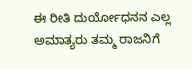ಈ ರೀತಿ ದುರ್ಯೋಧನನ ಎಲ್ಲ ಅಮಾತ್ಯರು ತಮ್ಮ ರಾಜನಿಗೆ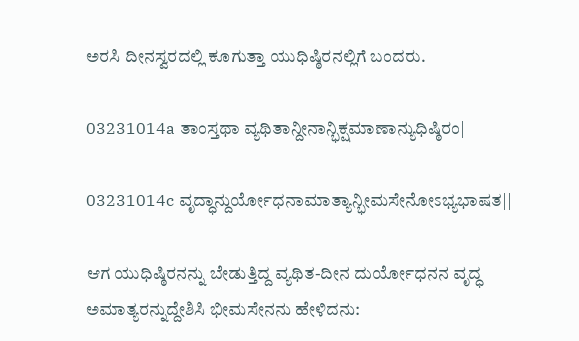ಅರಸಿ ದೀನಸ್ವರದಲ್ಲಿ ಕೂಗುತ್ತಾ ಯುಧಿಷ್ಠಿರನಲ್ಲಿಗೆ ಬಂದರು.

03231014a ತಾಂಸ್ತಥಾ ವ್ಯಥಿತಾನ್ದೀನಾನ್ಭಿಕ್ಷಮಾಣಾನ್ಯುಧಿಷ್ಠಿರಂ|

03231014c ವೃದ್ಧಾನ್ದುರ್ಯೋಧನಾಮಾತ್ಯಾನ್ಭೀಮಸೇನೋಽಭ್ಯಭಾಷತ||

ಆಗ ಯುಧಿಷ್ಠಿರನನ್ನು ಬೇಡುತ್ತಿದ್ದ ವ್ಯಥಿತ-ದೀನ ದುರ್ಯೋಧನನ ವೃದ್ಧ ಅಮಾತ್ಯರನ್ನುದ್ದೇಶಿಸಿ ಭೀಮಸೇನನು ಹೇಳಿದನು: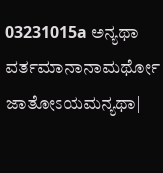03231015a ಅನ್ಯಥಾ ವರ್ತಮಾನಾನಾಮರ್ಥೋ ಜಾತೋಽಯಮನ್ಯಥಾ|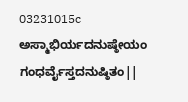03231015c ಅಸ್ಮಾಭಿರ್ಯದನುಷ್ಠೇಯಂ ಗಂಧರ್ವೈಸ್ತದನುಷ್ಠಿತಂ||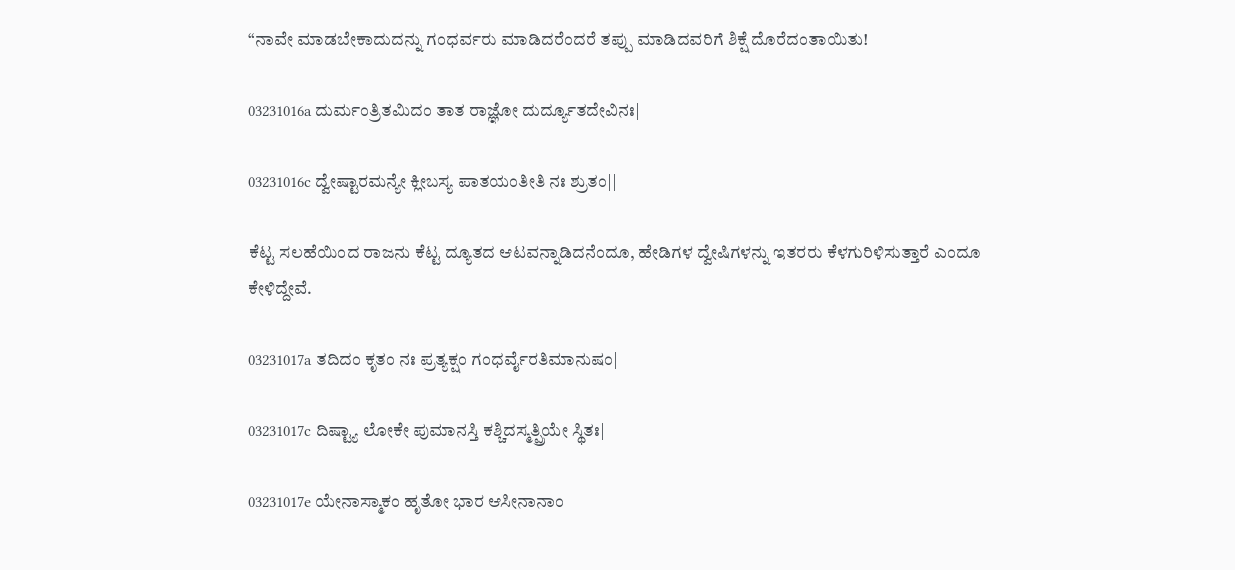“ನಾವೇ ಮಾಡಬೇಕಾದುದನ್ನು ಗಂಧರ್ವರು ಮಾಡಿದರೆಂದರೆ ತಪ್ಪು ಮಾಡಿದವರಿಗೆ ಶಿಕ್ಷೆ ದೊರೆದಂತಾಯಿತು!

03231016a ದುರ್ಮಂತ್ರಿತಮಿದಂ ತಾತ ರಾಜ್ಞೋ ದುರ್ದ್ಯೂತದೇವಿನಃ|

03231016c ದ್ವೇಷ್ಟಾರಮನ್ಯೇ ಕ್ಲೀಬಸ್ಯ ಪಾತಯಂತೀತಿ ನಃ ಶ್ರುತಂ||

ಕೆಟ್ಟ ಸಲಹೆಯಿಂದ ರಾಜನು ಕೆಟ್ಟ ದ್ಯೂತದ ಆಟವನ್ನಾಡಿದನೆಂದೂ, ಹೇಡಿಗಳ ದ್ವೇಷಿಗಳನ್ನು ಇತರರು ಕೆಳಗುರಿಳಿಸುತ್ತಾರೆ ಎಂದೂ ಕೇಳಿದ್ದೇವೆ.

03231017a ತದಿದಂ ಕೃತಂ ನಃ ಪ್ರತ್ಯಕ್ಷಂ ಗಂಧರ್ವೈರತಿಮಾನುಷಂ|

03231017c ದಿಷ್ಟ್ಯಾ ಲೋಕೇ ಪುಮಾನಸ್ತಿ ಕಶ್ಚಿದಸ್ಮತ್ಪ್ರಿಯೇ ಸ್ಥಿತಃ|

03231017e ಯೇನಾಸ್ಮಾಕಂ ಹೃತೋ ಭಾರ ಆಸೀನಾನಾಂ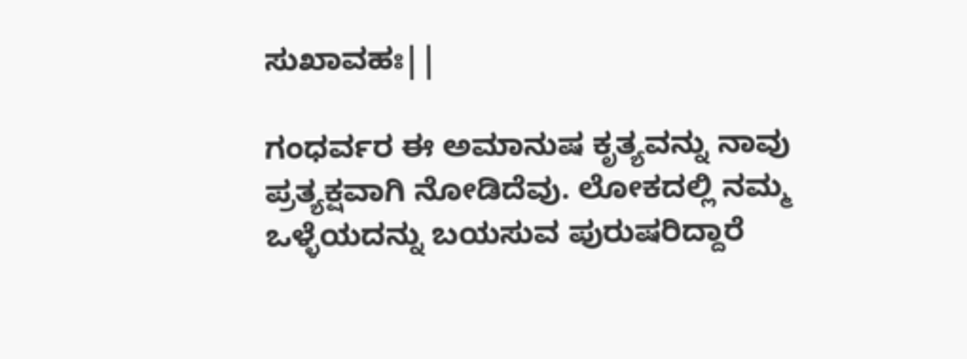ಸುಖಾವಹಃ||

ಗಂಧರ್ವರ ಈ ಅಮಾನುಷ ಕೃತ್ಯವನ್ನು ನಾವು ಪ್ರತ್ಯಕ್ಷವಾಗಿ ನೋಡಿದೆವು. ಲೋಕದಲ್ಲಿ ನಮ್ಮ ಒಳ್ಳೆಯದನ್ನು ಬಯಸುವ ಪುರುಷರಿದ್ದಾರೆ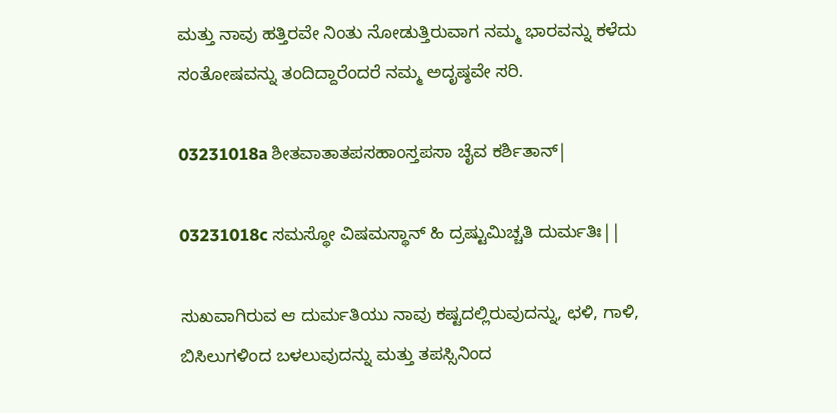ಮತ್ತು ನಾವು ಹತ್ತಿರವೇ ನಿಂತು ನೋಡುತ್ತಿರುವಾಗ ನಮ್ಮ ಭಾರವನ್ನು ಕಳೆದು ಸಂತೋಷವನ್ನು ತಂದಿದ್ದಾರೆಂದರೆ ನಮ್ಮ ಅದೃಷ್ಠವೇ ಸರಿ.

03231018a ಶೀತವಾತಾತಪಸಹಾಂಸ್ತಪಸಾ ಚೈವ ಕರ್ಶಿತಾನ್|

03231018c ಸಮಸ್ಥೋ ವಿಷಮಸ್ಥಾನ್ ಹಿ ದ್ರಷ್ಟುಮಿಚ್ಚತಿ ದುರ್ಮತಿಃ||

ಸುಖವಾಗಿರುವ ಆ ದುರ್ಮತಿಯು ನಾವು ಕಷ್ಟದಲ್ಲಿರುವುದನ್ನು, ಛಳಿ, ಗಾಳಿ, ಬಿಸಿಲುಗಳಿಂದ ಬಳಲುವುದನ್ನು ಮತ್ತು ತಪಸ್ಸಿನಿಂದ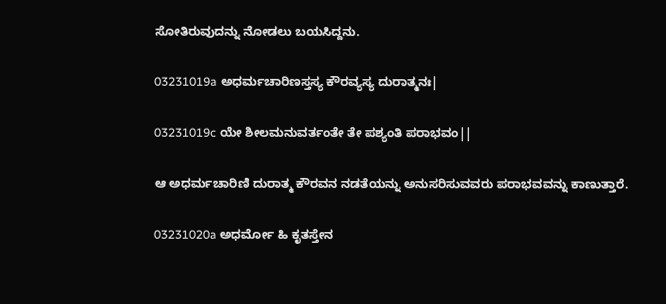ಸೋತಿರುವುದನ್ನು ನೋಡಲು ಬಯಸಿದ್ದನು.

03231019a ಅಧರ್ಮಚಾರಿಣಸ್ತಸ್ಯ ಕೌರವ್ಯಸ್ಯ ದುರಾತ್ಮನಃ|

03231019c ಯೇ ಶೀಲಮನುವರ್ತಂತೇ ತೇ ಪಶ್ಯಂತಿ ಪರಾಭವಂ||

ಆ ಅಧರ್ಮಚಾರಿಣಿ ದುರಾತ್ಮ ಕೌರವನ ನಡತೆಯನ್ನು ಅನುಸರಿಸುವವರು ಪರಾಭವವನ್ನು ಕಾಣುತ್ತಾರೆ.

03231020a ಅಧರ್ಮೋ ಹಿ ಕೃತಸ್ತೇನ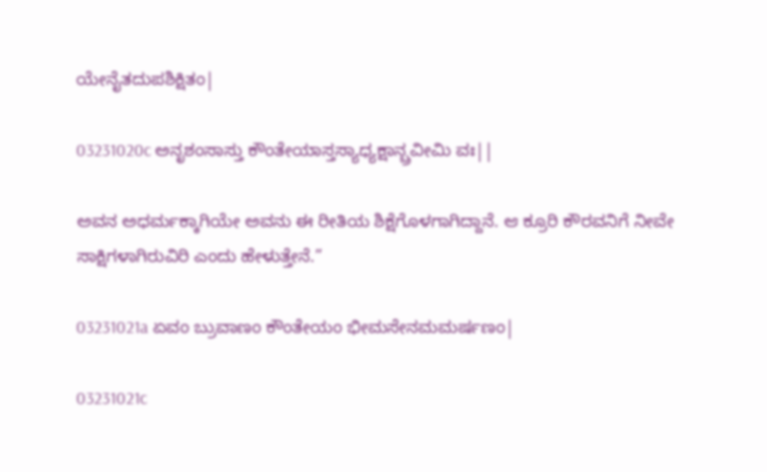ಯೇನೈತದುಪಶಿಕ್ಷಿತಂ|

03231020c ಅನೃಶಂಸಾಸ್ತು ಕೌಂತೇಯಾಸ್ತಸ್ಯಾಧ್ಯಕ್ಷಾನ್ಬ್ರವೀಮಿ ವಃ||

ಅವನ ಅಧರ್ಮಕ್ಕಾಗಿಯೇ ಅವನು ಈ ರೀತಿಯ ಶಿಕ್ಷೆಗೊಳಗಾಗಿದ್ದಾನೆ. ಆ ಕ್ರೂರಿ ಕೌರವನಿಗೆ ನೀವೇ ಸಾಕ್ಷಿಗಳಾಗಿರುವಿರಿ ಎಂದು ಹೇಳುತ್ತೇನೆ.”

03231021a ಏವಂ ಬ್ರುವಾಣಂ ಕೌಂತೇಯಂ ಭೀಮಸೇನಮಮರ್ಷಣಂ|

03231021c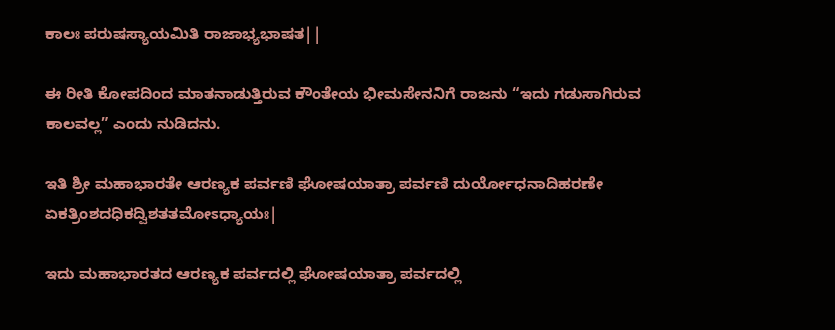ಕಾಲಃ ಪರುಷಸ್ಯಾಯಮಿತಿ ರಾಜಾಭ್ಯಭಾಷತ||

ಈ ರೀತಿ ಕೋಪದಿಂದ ಮಾತನಾಡುತ್ತಿರುವ ಕೌಂತೇಯ ಭೀಮಸೇನನಿಗೆ ರಾಜನು “ಇದು ಗಡುಸಾಗಿರುವ ಕಾಲವಲ್ಲ” ಎಂದು ನುಡಿದನು.

ಇತಿ ಶ್ರೀ ಮಹಾಭಾರತೇ ಆರಣ್ಯಕ ಪರ್ವಣಿ ಘೋಷಯಾತ್ರಾ ಪರ್ವಣಿ ದುರ್ಯೋಧನಾದಿಹರಣೇ ಏಕತ್ರಿಂಶದಧಿಕದ್ವಿಶತತಮೋಽಧ್ಯಾಯಃ|

ಇದು ಮಹಾಭಾರತದ ಆರಣ್ಯಕ ಪರ್ವದಲ್ಲಿ ಘೋಷಯಾತ್ರಾ ಪರ್ವದಲ್ಲಿ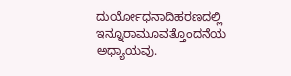ದುರ್ಯೋಧನಾದಿಹರಣದಲ್ಲಿ ಇನ್ನೂರಾಮೂವತ್ತೊಂದನೆಯ ಅಧ್ಯಾಯವು.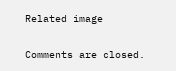Related image

Comments are closed.